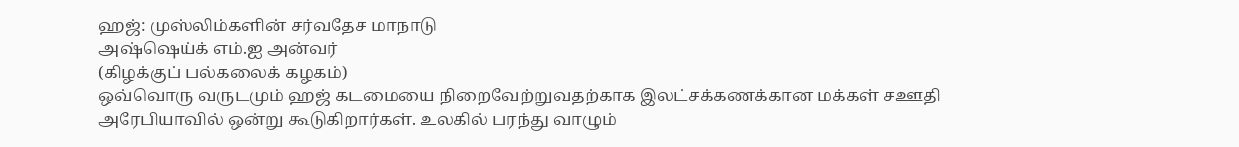ஹஜ்: முஸ்லிம்களின் சர்வதேச மாநாடு
அஷ்ஷெய்க் எம்.ஐ அன்வர்
(கிழக்குப் பல்கலைக் கழகம்)
ஒவ்வொரு வருடமும் ஹஜ் கடமையை நிறைவேற்றுவதற்காக இலட்சக்கணக்கான மக்கள் சஊதி அரேபியாவில் ஒன்று கூடுகிறார்கள். உலகில் பரந்து வாழும்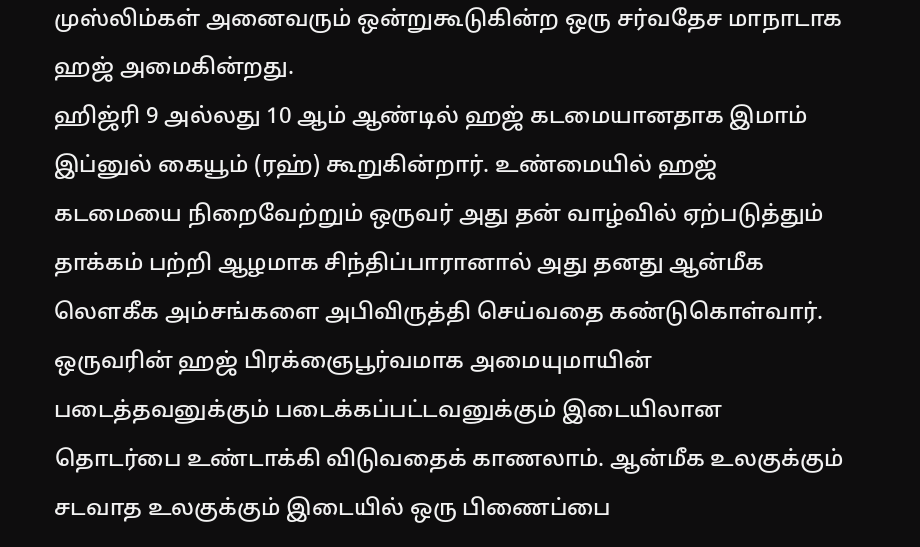முஸ்லிம்கள் அனைவரும் ஒன்றுகூடுகின்ற ஒரு சர்வதேச மாநாடாக ஹஜ் அமைகின்றது.
ஹிஜ்ரி 9 அல்லது 10 ஆம் ஆண்டில் ஹஜ் கடமையானதாக இமாம் இப்னுல் கையூம் (ரஹ்) கூறுகின்றார். உண்மையில் ஹஜ் கடமையை நிறைவேற்றும் ஒருவர் அது தன் வாழ்வில் ஏற்படுத்தும் தாக்கம் பற்றி ஆழமாக சிந்திப்பாரானால் அது தனது ஆன்மீக லௌகீக அம்சங்களை அபிவிருத்தி செய்வதை கண்டுகொள்வார்.
ஒருவரின் ஹஜ் பிரக்ஞைபூர்வமாக அமையுமாயின் படைத்தவனுக்கும் படைக்கப்பட்டவனுக்கும் இடையிலான தொடர்பை உண்டாக்கி விடுவதைக் காணலாம். ஆன்மீக உலகுக்கும் சடவாத உலகுக்கும் இடையில் ஒரு பிணைப்பை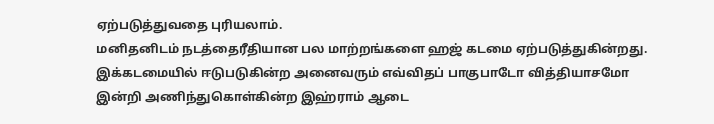ஏற்படுத்துவதை புரியலாம்.
மனிதனிடம் நடத்தைரீதியான பல மாற்றங்களை ஹஜ் கடமை ஏற்படுத்துகின்றது. இக்கடமையில் ஈடுபடுகின்ற அனைவரும் எவ்விதப் பாகுபாடோ வித்தியாசமோ இன்றி அணிந்துகொள்கின்ற இஹ்ராம் ஆடை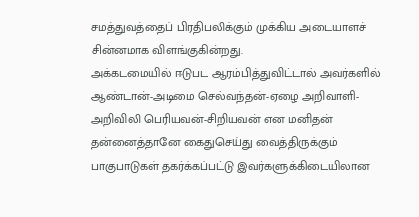சமத்துவத்தைப் பிரதிபலிக்கும் முக்கிய அடையாளச் சின்னமாக விளங்குகின்றது.
அக்கடமையில் ஈடுபட ஆரம்பித்துவிட்டால் அவர்களில் ஆண்டான்-அடிமை செல்வந்தன்-ஏழை அறிவாளி-அறிவிலி பெரியவன்-சிறியவன் என மனிதன் தன்னைத்தானே கைதுசெய்து வைத்திருக்கும் பாகுபாடுகள் தகர்க்கப்பட்டு இவர்களுக்கிடையிலான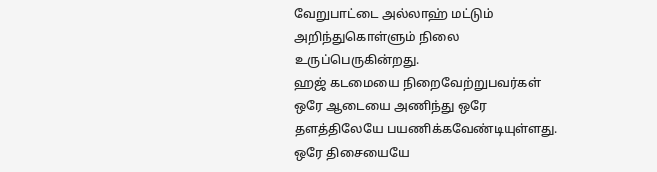வேறுபாட்டை அல்லாஹ் மட்டும் அறிந்துகொள்ளும் நிலை உருப்பெருகின்றது.
ஹஜ் கடமையை நிறைவேற்றுபவர்கள் ஒரே ஆடையை அணிந்து ஒரே தளத்திலேயே பயணிக்கவேண்டியுள்ளது. ஒரே திசையையே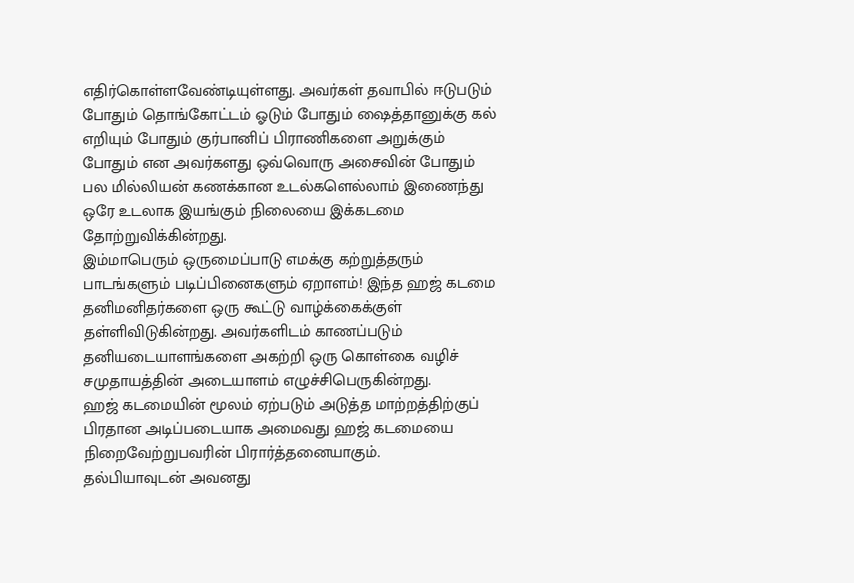எதிர்கொள்ளவேண்டியுள்ளது. அவர்கள் தவாபில் ஈடுபடும் போதும் தொங்கோட்டம் ஓடும் போதும் ஷைத்தானுக்கு கல் எறியும் போதும் குர்பானிப் பிராணிகளை அறுக்கும் போதும் என அவர்களது ஒவ்வொரு அசைவின் போதும் பல மில்லியன் கணக்கான உடல்களெல்லாம் இணைந்து ஒரே உடலாக இயங்கும் நிலையை இக்கடமை தோற்றுவிக்கின்றது.
இம்மாபெரும் ஒருமைப்பாடு எமக்கு கற்றுத்தரும் பாடங்களும் படிப்பினைகளும் ஏறாளம்! இந்த ஹஜ் கடமை தனிமனிதர்களை ஒரு கூட்டு வாழ்க்கைக்குள் தள்ளிவிடுகின்றது. அவர்களிடம் காணப்படும் தனியடையாளங்களை அகற்றி ஒரு கொள்கை வழிச் சமுதாயத்தின் அடையாளம் எழுச்சிபெருகின்றது.
ஹஜ் கடமையின் மூலம் ஏற்படும் அடுத்த மாற்றத்திற்குப் பிரதான அடிப்படையாக அமைவது ஹஜ் கடமையை நிறைவேற்றுபவரின் பிரார்த்தனையாகும்.
தல்பியாவுடன் அவனது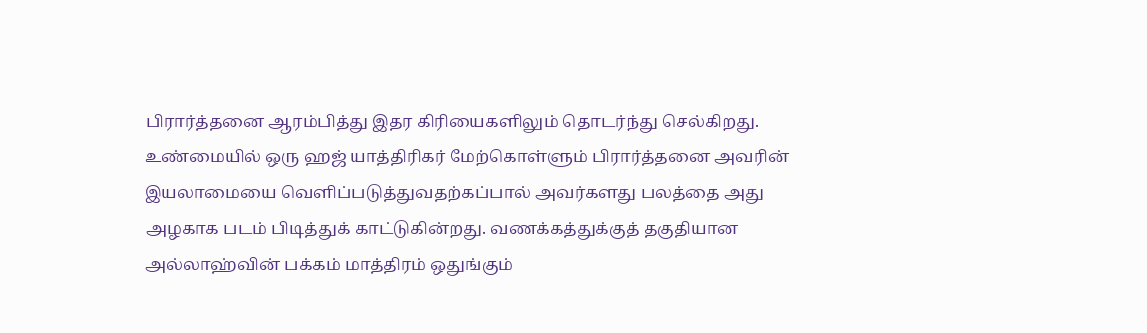பிரார்த்தனை ஆரம்பித்து இதர கிரியைகளிலும் தொடர்ந்து செல்கிறது. உண்மையில் ஒரு ஹஜ் யாத்திரிகர் மேற்கொள்ளும் பிரார்த்தனை அவரின் இயலாமையை வெளிப்படுத்துவதற்கப்பால் அவர்களது பலத்தை அது அழகாக படம் பிடித்துக் காட்டுகின்றது. வணக்கத்துக்குத் தகுதியான அல்லாஹ்வின் பக்கம் மாத்திரம் ஒதுங்கும்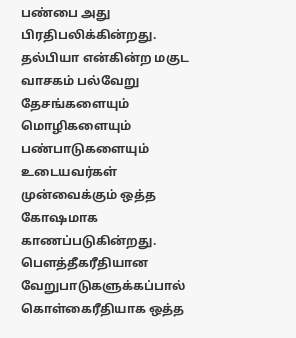பண்பை அது பிரதிபலிக்கின்றது. தல்பியா என்கின்ற மகுட வாசகம் பல்வேறு தேசங்களையும் மொழிகளையும் பண்பாடுகளையும் உடையவர்கள் முன்வைக்கும் ஒத்த கோஷமாக காணப்படுகின்றது. பௌத்தீகரீதியான வேறுபாடுகளுக்கப்பால் கொள்கைரீதியாக ஒத்த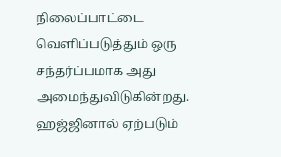நிலைப்பாட்டை வெளிப்படுத்தும் ஒரு சந்தர்ப்பமாக அது அமைந்துவிடுகின்றது.
ஹஜ்ஜினால் ஏற்படும்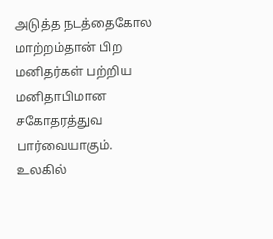அடுத்த நடத்தைகோல மாற்றம்தான் பிற மனிதர்கள் பற்றிய மனிதாபிமான சகோதரத்துவ பார்வையாகும். உலகில்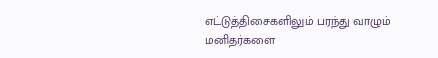எட்டுத்திசைகளிலும் பரந்து வாழும் மனிதர்களை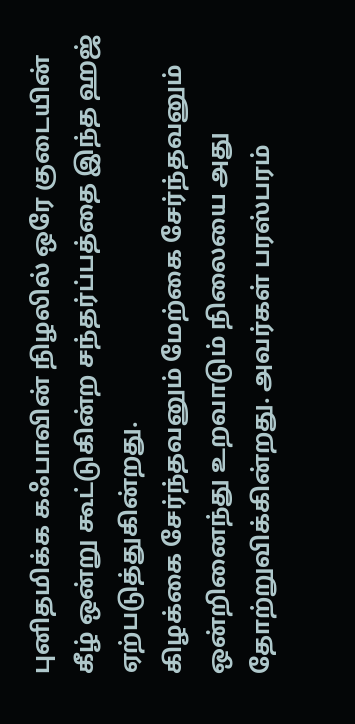புனிதமிக்க கஃபாவின் நிழலில் ஒரே குடையின் கீழ் ஒன்று கூட்டுகின்ற சந்தர்ப்பத்தை இந்த ஹஜ் ஏற்படுத்துகின்றது.
கிழக்கை சேர்ந்தவனும் மேற்கை சேர்ந்தவனும் ஒன்றினைந்து உறவாடும் நிலையை அது தோற்றுவிக்கின்றது. அவர்கள் பரஸ்பரம்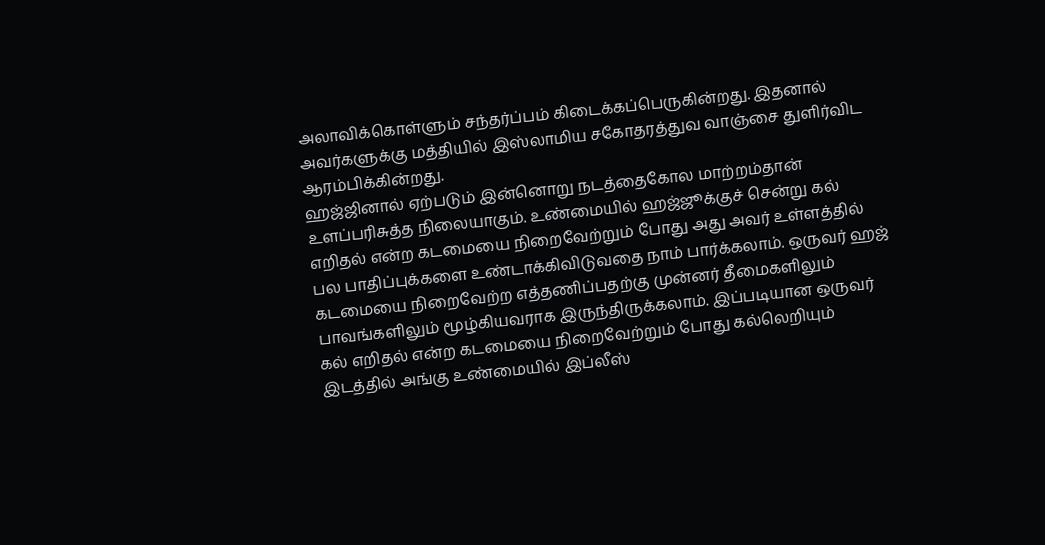அலாவிக்கொள்ளும் சந்தர்ப்பம் கிடைக்கப்பெருகின்றது. இதனால் அவர்களுக்கு மத்தியில் இஸ்லாமிய சகோதரத்துவ வாஞ்சை துளிர்விட ஆரம்பிக்கின்றது.
ஹஜ்ஜினால் ஏற்படும் இன்னொறு நடத்தைகோல மாற்றம்தான் உளப்பரிசுத்த நிலையாகும். உண்மையில் ஹஜ்ஜூக்குச் சென்று கல் எறிதல் என்ற கடமையை நிறைவேற்றும் போது அது அவர் உள்ளத்தில் பல பாதிப்புக்களை உண்டாக்கிவிடுவதை நாம் பார்க்கலாம். ஒருவர் ஹஜ் கடமையை நிறைவேற்ற எத்தணிப்பதற்கு முன்னர் தீமைகளிலும் பாவங்களிலும் மூழ்கியவராக இருந்திருக்கலாம். இப்படியான ஒருவர் கல் எறிதல் என்ற கடமையை நிறைவேற்றும் போது கல்லெறியும் இடத்தில் அங்கு உண்மையில் இப்லீஸ்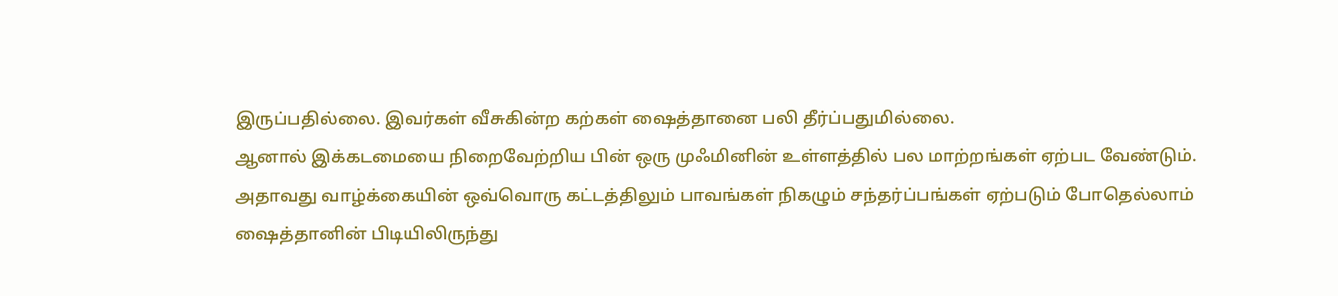இருப்பதில்லை. இவர்கள் வீசுகின்ற கற்கள் ஷைத்தானை பலி தீர்ப்பதுமில்லை.
ஆனால் இக்கடமையை நிறைவேற்றிய பின் ஒரு முஃமினின் உள்ளத்தில் பல மாற்றங்கள் ஏற்பட வேண்டும். அதாவது வாழ்க்கையின் ஒவ்வொரு கட்டத்திலும் பாவங்கள் நிகழும் சந்தர்ப்பங்கள் ஏற்படும் போதெல்லாம் ஷைத்தானின் பிடியிலிருந்து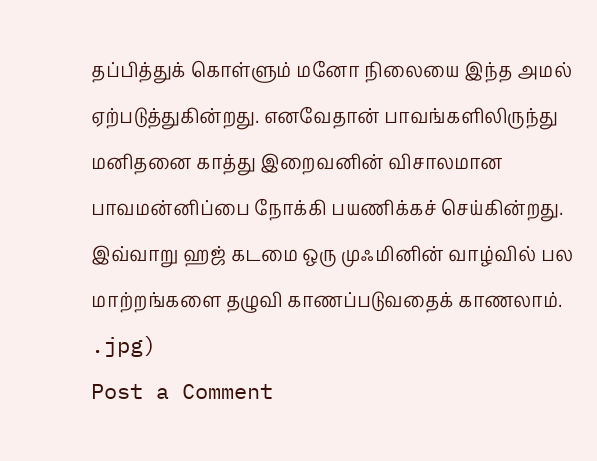தப்பித்துக் கொள்ளும் மனோ நிலையை இந்த அமல் ஏற்படுத்துகின்றது. எனவேதான் பாவங்களிலிருந்து மனிதனை காத்து இறைவனின் விசாலமான பாவமன்னிப்பை நோக்கி பயணிக்கச் செய்கின்றது. இவ்வாறு ஹஜ் கடமை ஒரு முஃமினின் வாழ்வில் பல மாற்றங்களை தழுவி காணப்படுவதைக் காணலாம்.
.jpg)
Post a Comment